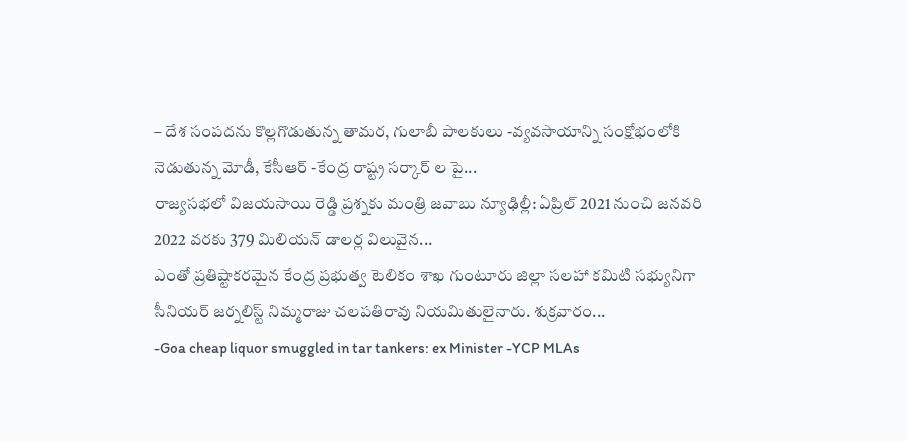– దేశ సంపదను కొల్లగొడుతున్న తామర, గులాబీ పాలకులు -వ్యవసాయాన్ని సంక్షోభంలోకి నెడుతున్న మోడీ, కేసీఆర్ -కేంద్ర రాష్ట్ర సర్కార్ ల పై...
రాజ్యసభలో విజయసాయి రెడ్డి ప్రశ్నకు మంత్రి జవాబు న్యూఢిల్లీ: ఏప్రిల్ 2021 నుంచి జనవరి 2022 వరకు 379 మిలియన్ డాలర్ల విలువైన...
ఎంతో ప్రతిష్టాకరమైన కేంద్ర ప్రభుత్వ టెలికం శాఖ గుంటూరు జిల్లా సలహా కమిటి సభ్యునిగా సీనియర్ జర్నలిస్ట్ నిమ్మరాజు చలపతిరావు నియమితులైనారు. శుక్రవారం...
-Goa cheap liquor smuggled in tar tankers: ex Minister -YCP MLAs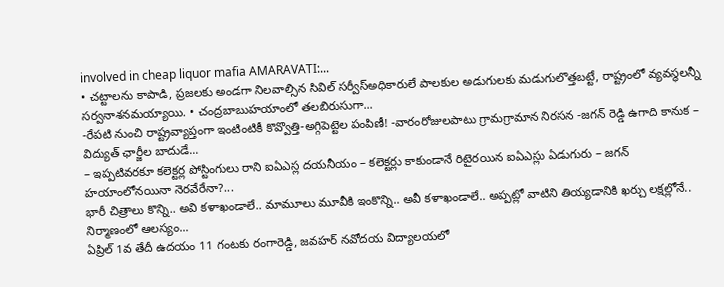involved in cheap liquor mafia AMARAVATI:...
• చట్టాలను కాపాడి, ప్రజలకు అండగా నిలవాల్సిన సివిల్ సర్వీస్అధికారులే పాలకుల అడుగులకు మడుగులొత్తబట్టే, రాష్ట్రంలో వ్యవస్థలన్నీ సర్వనాశనమయ్యాయి. • చంద్రబాబుహయాంలో తలబిరుసుగా...
-రేపటి నుంచి రాష్ట్రవ్యాప్తంగా ఇంటింటికీ కొవ్వొత్తి-అగ్గిపెట్టెల పంపిణీ! -వారంరోజులపాటు గ్రామగ్రామాన నిరసన -జగన్ రెడ్డి ఉగాది కానుక – విద్యుత్ ఛార్జీల బాదుడే...
– ఇప్పటివరకూ కలెక్టర్ల పోస్టింగులు రాని ఐఏఎస్ల దయనీయం – కలెక్టర్లు కాకుండానే రిటైరయిన ఐఏఎస్లు ఏడుగురు – జగన్ హయాంలోనయినా నెరవేరేనా?...
భారీ చిత్రాలు కొన్ని.. అవి కళాఖండాలే.. మామూలు మూవీకి ఇంకొన్ని.. అవీ కళాఖండాలే.. అప్పట్లో వాటిని తియ్యడానికి ఖర్చు లక్షల్లోనే.. నిర్మాణంలో ఆలస్యం...
ఏప్రిల్ 1వ తేదీ ఉదయం 11 గంటకు రంగారెడ్డి, జవహర్ నవోదయ విద్యాలయలో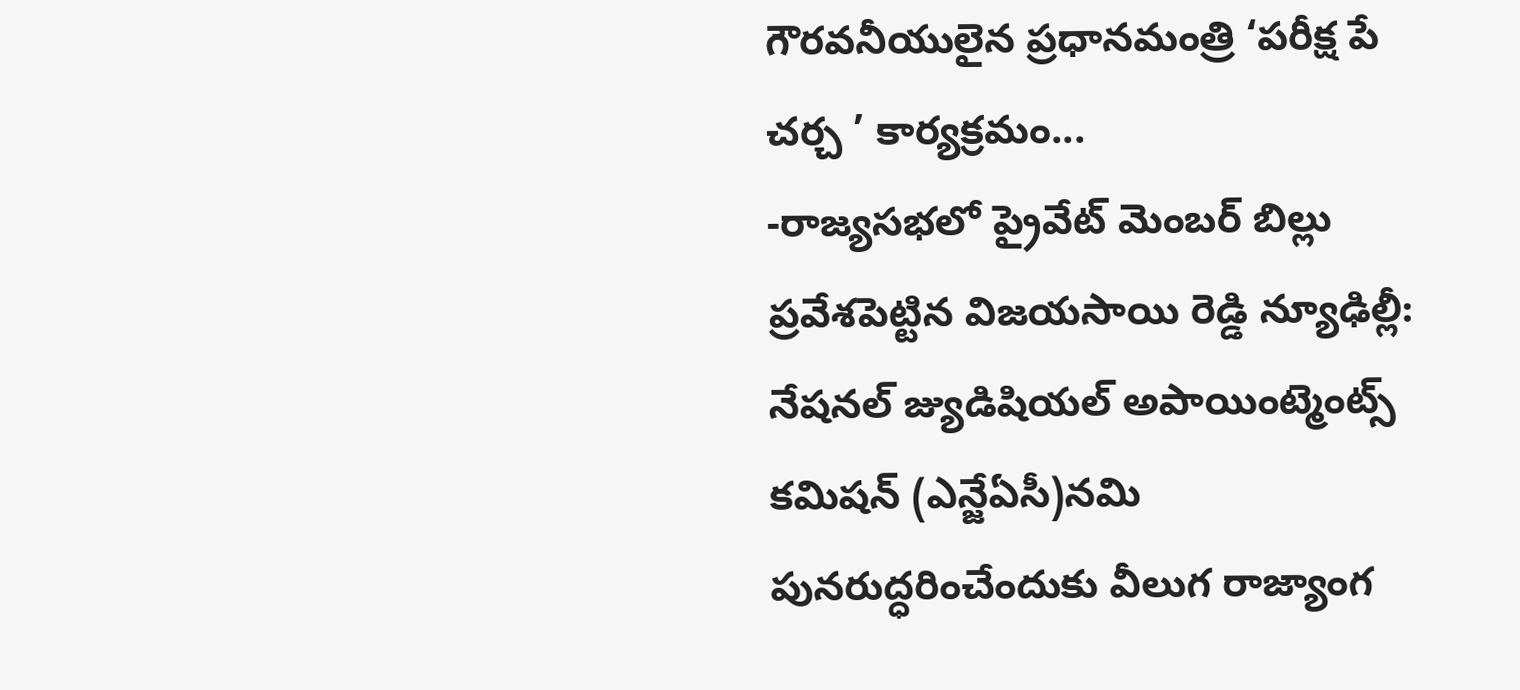గౌరవనీయులైన ప్రధానమంత్రి ‘పరీక్ష పే చర్చ ’ కార్యక్రమం...
-రాజ్యసభలో ప్రైవేట్ మెంబర్ బిల్లు ప్రవేశపెట్టిన విజయసాయి రెడ్డి న్యూఢిల్లీ: నేషనల్ జ్యుడిషియల్ అపాయింట్మెంట్స్ కమిషన్ (ఎన్జేఏసీ)నమి పునరుద్ధరించేందుకు వీలుగ రాజ్యాంగ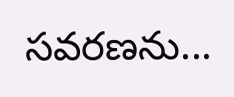సవరణను...